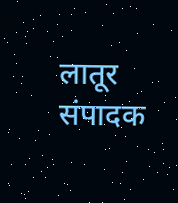लातूर संपादक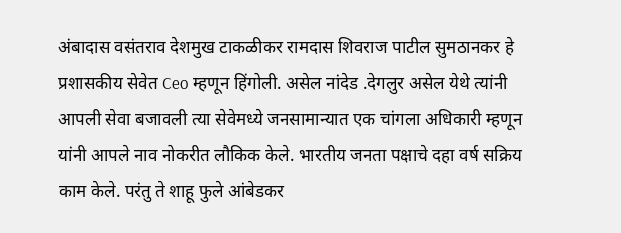अंबादास वसंतराव देशमुख टाकळीकर रामदास शिवराज पाटील सुमठानकर हे प्रशासकीय सेवेत Ceo म्हणून हिंगोली. असेल नांदेड .देगलुर असेल येथे त्यांनी आपली सेवा बजावली त्या सेवेमध्ये जनसामान्यात एक चांगला अधिकारी म्हणून यांनी आपले नाव नोकरीत लौकिक केले. भारतीय जनता पक्षाचे दहा वर्ष सक्रिय काम केले. परंतु ते शाहू फुले आंबेडकर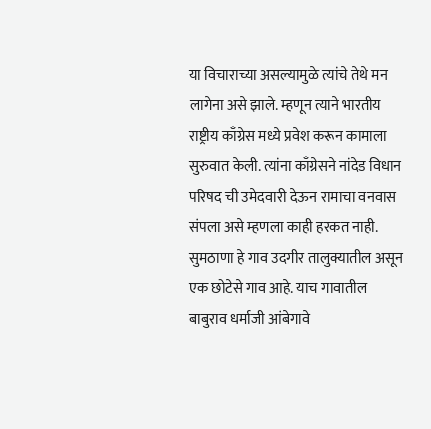या विचाराच्या असल्यामुळे त्यांचे तेथे मन लागेना असे झाले. म्हणून त्याने भारतीय राष्ट्रीय काँग्रेस मध्ये प्रवेश करून कामाला सुरुवात केली. त्यांना काँग्रेसने नांदेड विधान परिषद ची उमेदवारी देऊन रामाचा वनवास संपला असे म्हणला काही हरकत नाही. सुमठाणा हे गाव उदगीर तालुक्यातील असून एक छोटेसे गाव आहे. याच गावातील बाबुराव धर्माजी आंबेगावे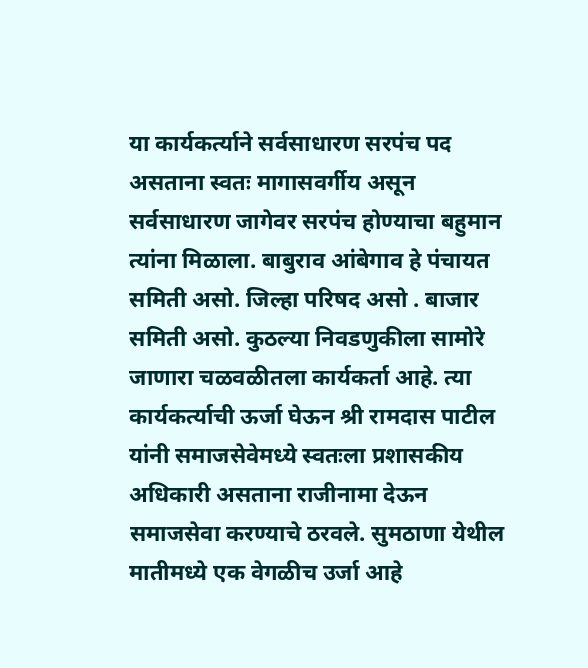या कार्यकर्त्याने सर्वसाधारण सरपंच पद असताना स्वतः मागासवर्गीय असून सर्वसाधारण जागेवर सरपंच होण्याचा बहुमान त्यांना मिळाला. बाबुराव आंबेगाव हे पंचायत समिती असो. जिल्हा परिषद असो . बाजार समिती असो. कुठल्या निवडणुकीला सामोरे जाणारा चळवळीतला कार्यकर्ता आहे. त्या कार्यकर्त्याची ऊर्जा घेऊन श्री रामदास पाटील यांनी समाजसेवेमध्ये स्वतःला प्रशासकीय अधिकारी असताना राजीनामा देऊन समाजसेवा करण्याचे ठरवले. सुमठाणा येथील मातीमध्ये एक वेगळीच उर्जा आहे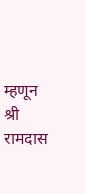म्हणून श्री रामदास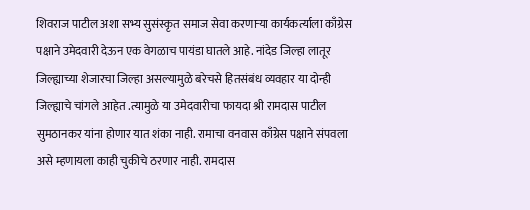शिवराज पाटील अशा सभ्य सुसंस्कृत समाज सेवा करणाऱ्या कार्यकर्त्याला काँग्रेस पक्षाने उमेदवारी देऊन एक वेगळाच पायंडा घातले आहे. नांदेड जिल्हा लातूर जिल्ह्याच्या शेजारचा जिल्हा असल्यामुळे बरेचसे हितसंबंध व्यवहार या दोन्ही जिल्ह्याचे चांगले आहेत .त्यामुळे या उमेदवारीचा फायदा श्री रामदास पाटील सुमठानकर यांना होणार यात शंका नाही. रामाचा वनवास काँग्रेस पक्षाने संपवला असे म्हणायला काही चुकीचे ठरणार नाही. रामदास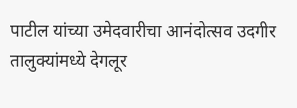पाटील यांच्या उमेदवारीचा आनंदोत्सव उदगीर तालुक्यांमध्ये देगलूर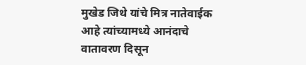मुखेड जिथे यांचे मित्र नातेवाईक आहे त्यांच्यामध्ये आनंदाचे वातावरण दिसून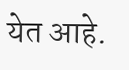येत आहे.